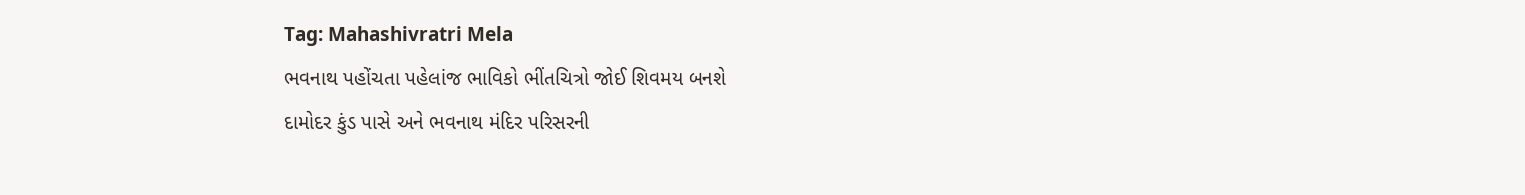Tag: Mahashivratri Mela
ભવનાથ પહોંચતા પહેલાંજ ભાવિકો ભીંતચિત્રો જોઈ શિવમય બનશે
દામોદર કુંડ પાસે અને ભવનાથ મંદિર પરિસરની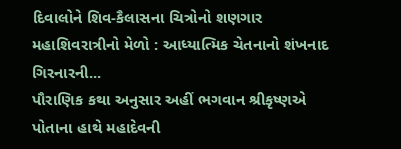દિવાલોને શિવ-કૈલાસના ચિત્રોનો શણગાર
મહાશિવરાત્રીનો મેળો : આધ્યાત્મિક ચેતનાનો શંખનાદ ગિરનારની...
પૌરાણિક કથા અનુસાર અહીં ભગવાન શ્રીકૃષ્ણએ પોતાના હાથે મહાદેવની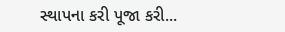સ્થાપના કરી પૂજા કરી...